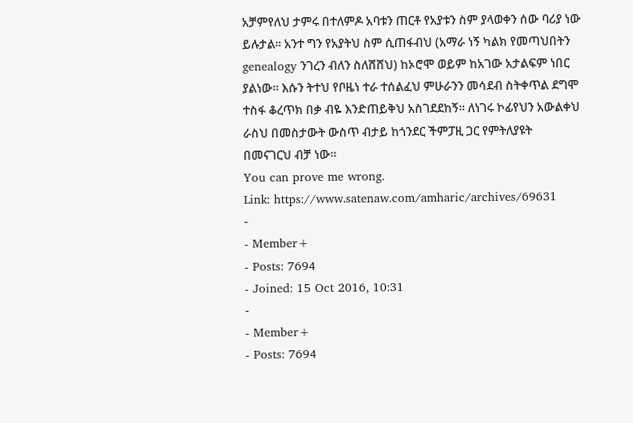አቻምየለህ ታምሩ በተለምዶ አባቱን ጠርቶ የአያቱን ስም ያላወቀን ሰው ባሪያ ነው ይሉታል፡፡ አንተ ግን የአያትህ ስም ሲጠፋብህ (አማራ ነኝ ካልክ የመጣህበትን genealogy ንገረን ብለን ስለሸሸህ) ከኦሮሞ ወይም ከአገው አታልፍም ነበር ያልነው፡፡ እሱን ትተህ የቦዜነ ተራ ተሰልፈህ ምሁራንን መሳደብ ስትቀጥል ደግሞ ተስፋ ቆረጥክ በቃ ብዬ እንድጠይቅህ አስገደደከኝ፡፡ ለነገሩ ኮፊየህን አውልቀህ ራስህ በመስታውት ውስጥ ብታይ ከጎንደር ችምፓዚ ጋር የምትለያዩት በመናገርህ ብቻ ነው፡፡
You can prove me wrong.
Link: https://www.satenaw.com/amharic/archives/69631
-
- Member+
- Posts: 7694
- Joined: 15 Oct 2016, 10:31
-
- Member+
- Posts: 7694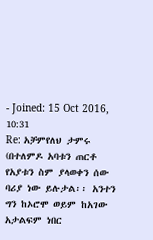- Joined: 15 Oct 2016, 10:31
Re: አቻምየለህ ታምሩ (በተለምዶ አባቱን ጠርቶ የአያቱን ስም ያላወቀን ሰው ባሪያ ነው ይሉታል፡፡ አንተን ግን ከኦሮሞ ወይም ከአገው አታልፍም ነበር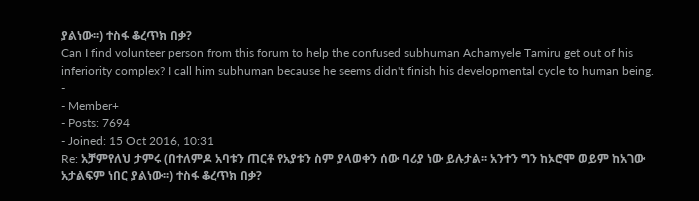ያልነው፡፡) ተስፋ ቆረጥክ በቃ?
Can I find volunteer person from this forum to help the confused subhuman Achamyele Tamiru get out of his inferiority complex? I call him subhuman because he seems didn't finish his developmental cycle to human being.
-
- Member+
- Posts: 7694
- Joined: 15 Oct 2016, 10:31
Re: አቻምየለህ ታምሩ (በተለምዶ አባቱን ጠርቶ የአያቱን ስም ያላወቀን ሰው ባሪያ ነው ይሉታል፡፡ አንተን ግን ከኦሮሞ ወይም ከአገው አታልፍም ነበር ያልነው፡፡) ተስፋ ቆረጥክ በቃ?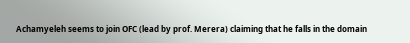Achamyeleh seems to join OFC (lead by prof. Merera) claiming that he falls in the domain